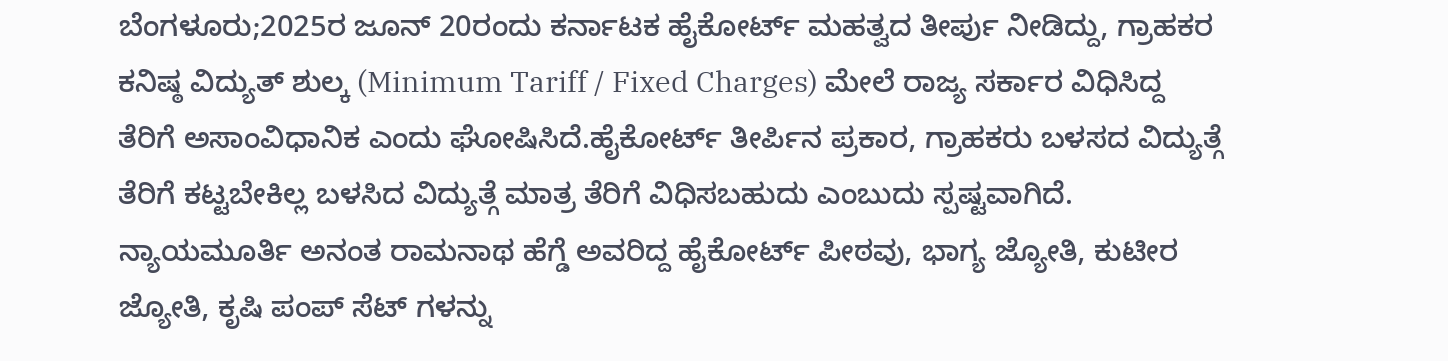ಬೆಂಗಳೂರು;2025ರ ಜೂನ್ 20ರಂದು ಕರ್ನಾಟಕ ಹೈಕೋರ್ಟ್ ಮಹತ್ವದ ತೀರ್ಪು ನೀಡಿದ್ದು, ಗ್ರಾಹಕರ ಕನಿಷ್ಠ ವಿದ್ಯುತ್ ಶುಲ್ಕ (Minimum Tariff / Fixed Charges) ಮೇಲೆ ರಾಜ್ಯ ಸರ್ಕಾರ ವಿಧಿಸಿದ್ದ ತೆರಿಗೆ ಅಸಾಂವಿಧಾನಿಕ ಎಂದು ಘೋಷಿಸಿದೆ.ಹೈಕೋರ್ಟ್ ತೀರ್ಪಿನ ಪ್ರಕಾರ, ಗ್ರಾಹಕರು ಬಳಸದ ವಿದ್ಯುತ್ಗೆ ತೆರಿಗೆ ಕಟ್ಟಬೇಕಿಲ್ಲ ಬಳಸಿದ ವಿದ್ಯುತ್ಗೆ ಮಾತ್ರ ತೆರಿಗೆ ವಿಧಿಸಬಹುದು ಎಂಬುದು ಸ್ಪಷ್ಟವಾಗಿದೆ. ನ್ಯಾಯಮೂರ್ತಿ ಅನಂತ ರಾಮನಾಥ ಹೆಗ್ಡೆ ಅವರಿದ್ದ ಹೈಕೋರ್ಟ್ ಪೀಠವು, ಭಾಗ್ಯ ಜ್ಯೋತಿ, ಕುಟೀರ ಜ್ಯೋತಿ, ಕೃಷಿ ಪಂಪ್ ಸೆಟ್ ಗಳನ್ನು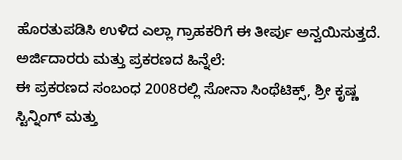ಹೊರತುಪಡಿಸಿ ಉಳಿದ ಎಲ್ಲಾ ಗ್ರಾಹಕರಿಗೆ ಈ ತೀರ್ಪು ಅನ್ವಯಿಸುತ್ತದೆ.
ಅರ್ಜಿದಾರರು ಮತ್ತು ಪ್ರಕರಣದ ಹಿನ್ನೆಲೆ:
ಈ ಪ್ರಕರಣದ ಸಂಬಂಧ 2008ರಲ್ಲಿ ಸೋನಾ ಸಿಂಥೆಟಿಕ್ಸ್, ಶ್ರೀ ಕೃಷ್ಣ ಸ್ಟಿನ್ನಿಂಗ್ ಮತ್ತು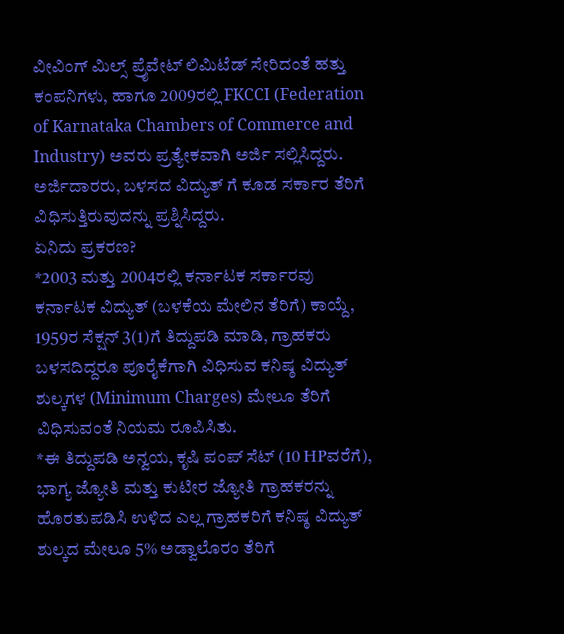ವೀವಿಂಗ್ ಮಿಲ್ಸ್ ಪ್ರೈವೇಟ್ ಲಿಮಿಟೆಡ್ ಸೇರಿದಂತೆ ಹತ್ತು ಕಂಪನಿಗಳು, ಹಾಗೂ 2009ರಲ್ಲಿ FKCCI (Federation of Karnataka Chambers of Commerce and Industry) ಅವರು ಪ್ರತ್ಯೇಕವಾಗಿ ಅರ್ಜಿ ಸಲ್ಲಿಸಿದ್ದರು. ಅರ್ಜಿದಾರರು, ಬಳಸದ ವಿದ್ಯುತ್ ಗೆ ಕೂಡ ಸರ್ಕಾರ ತೆರಿಗೆ ವಿಧಿಸುತ್ತಿರುವುದನ್ನು ಪ್ರಶ್ನಿಸಿದ್ದರು.
ಏನಿದು ಪ್ರಕರಣ?
*2003 ಮತ್ತು 2004ರಲ್ಲಿ ಕರ್ನಾಟಕ ಸರ್ಕಾರವು ಕರ್ನಾಟಕ ವಿದ್ಯುತ್ (ಬಳಕೆಯ ಮೇಲಿನ ತೆರಿಗೆ) ಕಾಯ್ದೆ, 1959ರ ಸೆಕ್ಷನ್ 3(1)ಗೆ ತಿದ್ದುಪಡಿ ಮಾಡಿ, ಗ್ರಾಹಕರು ಬಳಸದಿದ್ದರೂ ಪೂರೈಕೆಗಾಗಿ ವಿಧಿಸುವ ಕನಿಷ್ಠ ವಿದ್ಯುತ್ ಶುಲ್ಕಗಳ (Minimum Charges) ಮೇಲೂ ತೆರಿಗೆ ವಿಧಿಸುವಂತೆ ನಿಯಮ ರೂಪಿಸಿತು.
*ಈ ತಿದ್ದುಪಡಿ ಅನ್ವಯ, ಕೃಷಿ ಪಂಪ್ ಸೆಟ್ (10 HPವರೆಗೆ), ಭಾಗ್ಯ ಜ್ಯೋತಿ ಮತ್ತು ಕುಟೀರ ಜ್ಯೋತಿ ಗ್ರಾಹಕರನ್ನು ಹೊರತುಪಡಿಸಿ ಉಳಿದ ಎಲ್ಲ ಗ್ರಾಹಕರಿಗೆ ಕನಿಷ್ಠ ವಿದ್ಯುತ್ ಶುಲ್ಕದ ಮೇಲೂ 5% ಅಡ್ವಾಲೊರಂ ತೆರಿಗೆ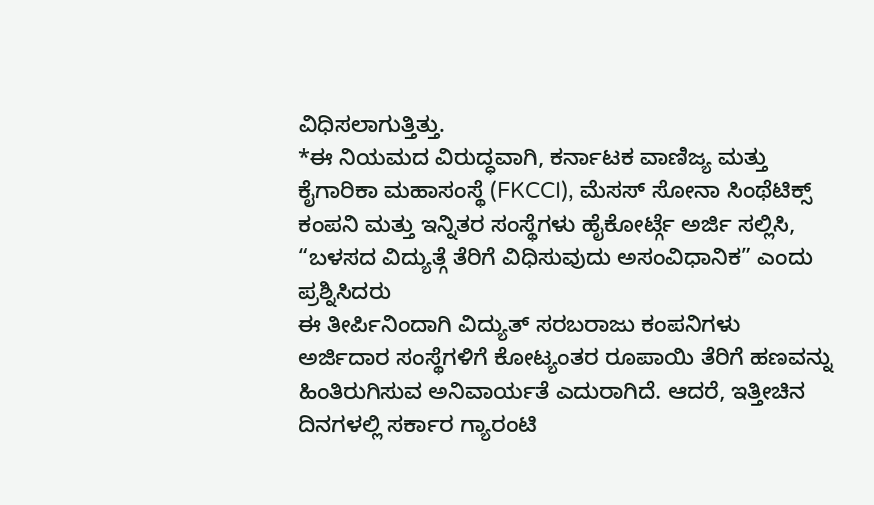ವಿಧಿಸಲಾಗುತ್ತಿತ್ತು.
*ಈ ನಿಯಮದ ವಿರುದ್ಧವಾಗಿ, ಕರ್ನಾಟಕ ವಾಣಿಜ್ಯ ಮತ್ತು ಕೈಗಾರಿಕಾ ಮಹಾಸಂಸ್ಥೆ (FKCCI), ಮೆಸಸ್ ಸೋನಾ ಸಿಂಥೆಟಿಕ್ಸ್ ಕಂಪನಿ ಮತ್ತು ಇನ್ನಿತರ ಸಂಸ್ಥೆಗಳು ಹೈಕೋರ್ಟ್ಗೆ ಅರ್ಜಿ ಸಲ್ಲಿಸಿ, “ಬಳಸದ ವಿದ್ಯುತ್ಗೆ ತೆರಿಗೆ ವಿಧಿಸುವುದು ಅಸಂವಿಧಾನಿಕ” ಎಂದು ಪ್ರಶ್ನಿಸಿದರು
ಈ ತೀರ್ಪಿನಿಂದಾಗಿ ವಿದ್ಯುತ್ ಸರಬರಾಜು ಕಂಪನಿಗಳು ಅರ್ಜಿದಾರ ಸಂಸ್ಥೆಗಳಿಗೆ ಕೋಟ್ಯಂತರ ರೂಪಾಯಿ ತೆರಿಗೆ ಹಣವನ್ನು ಹಿಂತಿರುಗಿಸುವ ಅನಿವಾರ್ಯತೆ ಎದುರಾಗಿದೆ. ಆದರೆ, ಇತ್ತೀಚಿನ ದಿನಗಳಲ್ಲಿ ಸರ್ಕಾರ ಗ್ಯಾರಂಟಿ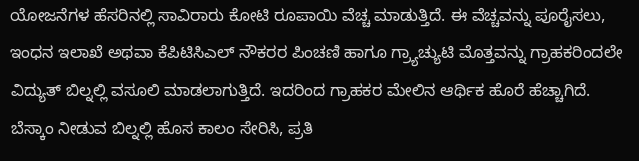ಯೋಜನೆಗಳ ಹೆಸರಿನಲ್ಲಿ ಸಾವಿರಾರು ಕೋಟಿ ರೂಪಾಯಿ ವೆಚ್ಚ ಮಾಡುತ್ತಿದೆ. ಈ ವೆಚ್ಚವನ್ನು ಪೂರೈಸಲು, ಇಂಧನ ಇಲಾಖೆ ಅಥವಾ ಕೆಪಿಟಿಸಿಎಲ್ ನೌಕರರ ಪಿಂಚಣಿ ಹಾಗೂ ಗ್ರ್ಯಾಚ್ಯುಟಿ ಮೊತ್ತವನ್ನು ಗ್ರಾಹಕರಿಂದಲೇ ವಿದ್ಯುತ್ ಬಿಲ್ನಲ್ಲಿ ವಸೂಲಿ ಮಾಡಲಾಗುತ್ತಿದೆ. ಇದರಿಂದ ಗ್ರಾಹಕರ ಮೇಲಿನ ಆರ್ಥಿಕ ಹೊರೆ ಹೆಚ್ಚಾಗಿದೆ. ಬೆಸ್ಕಾಂ ನೀಡುವ ಬಿಲ್ನಲ್ಲಿ ಹೊಸ ಕಾಲಂ ಸೇರಿಸಿ, ಪ್ರತಿ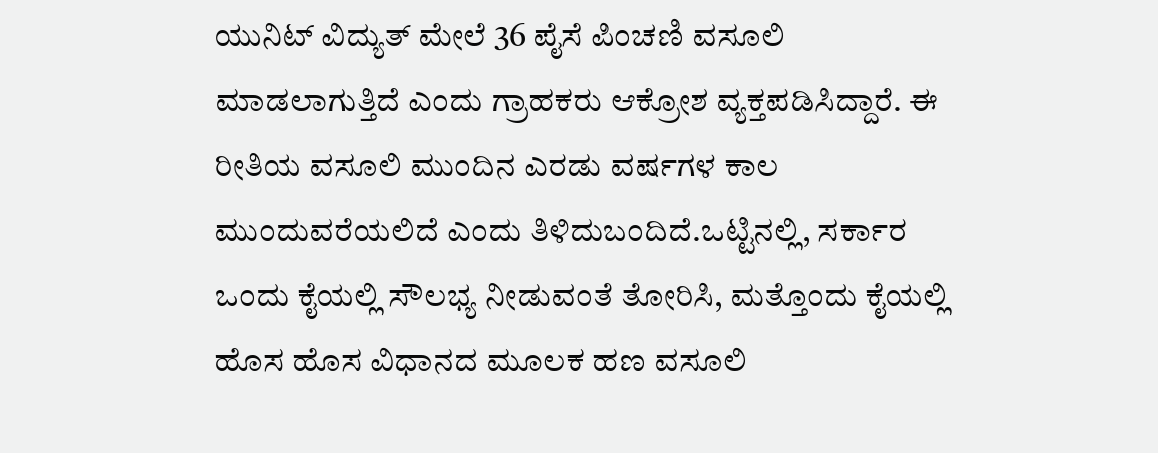ಯುನಿಟ್ ವಿದ್ಯುತ್ ಮೇಲೆ 36 ಪೈಸೆ ಪಿಂಚಣಿ ವಸೂಲಿ ಮಾಡಲಾಗುತ್ತಿದೆ ಎಂದು ಗ್ರಾಹಕರು ಆಕ್ರೋಶ ವ್ಯಕ್ತಪಡಿಸಿದ್ದಾರೆ. ಈ ರೀತಿಯ ವಸೂಲಿ ಮುಂದಿನ ಎರಡು ವರ್ಷಗಳ ಕಾಲ ಮುಂದುವರೆಯಲಿದೆ ಎಂದು ತಿಳಿದುಬಂದಿದೆ.ಒಟ್ಟಿನಲ್ಲಿ, ಸರ್ಕಾರ ಒಂದು ಕೈಯಲ್ಲಿ ಸೌಲಭ್ಯ ನೀಡುವಂತೆ ತೋರಿಸಿ, ಮತ್ತೊಂದು ಕೈಯಲ್ಲಿ ಹೊಸ ಹೊಸ ವಿಧಾನದ ಮೂಲಕ ಹಣ ವಸೂಲಿ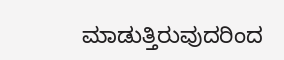ಮಾಡುತ್ತಿರುವುದರಿಂದ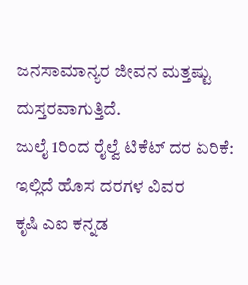ಜನಸಾಮಾನ್ಯರ ಜೀವನ ಮತ್ತಷ್ಟು ದುಸ್ತರವಾಗುತ್ತಿದೆ.
ಜುಲೈ 1ರಿಂದ ರೈಲ್ವೆ ಟಿಕೆಟ್ ದರ ಏರಿಕೆ: ಇಲ್ಲಿದೆ ಹೊಸ ದರಗಳ ವಿವರ
ಕೃಷಿ ಎಐ ಕನ್ನಡ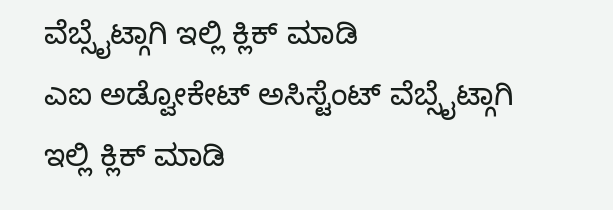ವೆಬ್ಸೈಟ್ಗಾಗಿ ಇಲ್ಲಿ ಕ್ಲಿಕ್ ಮಾಡಿ
ಎಐ ಅಡ್ವೋಕೇಟ್ ಅಸಿಸ್ಟೆಂಟ್ ವೆಬ್ಸೈಟ್ಗಾಗಿ ಇಲ್ಲಿ ಕ್ಲಿಕ್ ಮಾಡಿ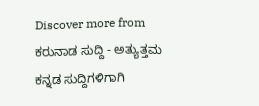Discover more from ಕರುನಾಡ ಸುದ್ದಿ - ಅತ್ಯುತ್ತಮ ಕನ್ನಡ ಸುದ್ದಿಗಳಿಗಾಗಿ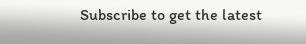Subscribe to get the latest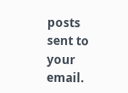posts sent to your email.